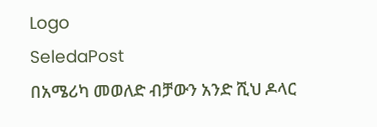Logo
SeledaPost
በአሜሪካ መወለድ ብቻውን አንድ ሺህ ዶላር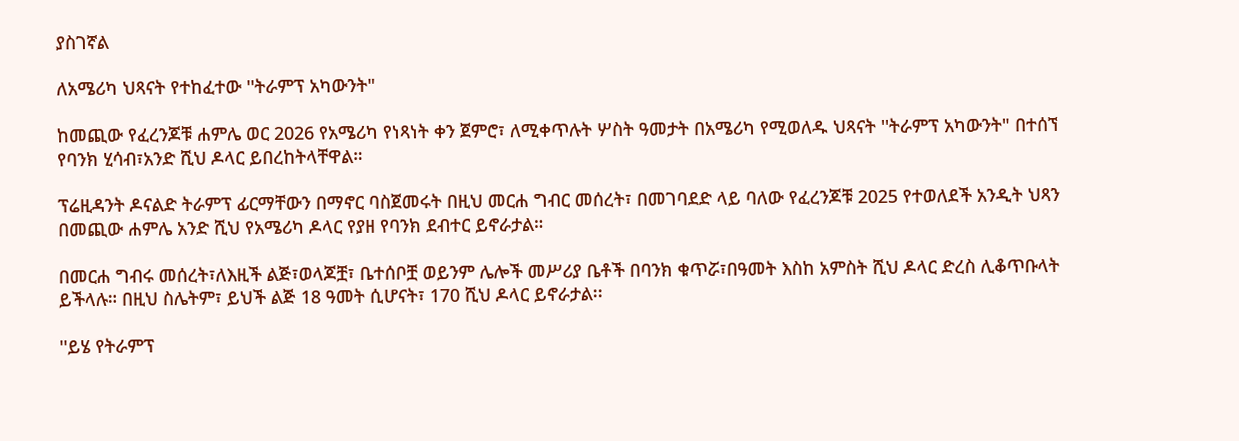ያስገኛል

ለአሜሪካ ህጻናት የተከፈተው ''ትራምፕ አካውንት"

ከመጪው የፈረንጆቹ ሐምሌ ወር 2026 የአሜሪካ የነጻነት ቀን ጀምሮ፣ ለሚቀጥሉት ሦስት ዓመታት በአሜሪካ የሚወለዱ ህጻናት ''ትራምፕ አካውንት" በተሰኘ የባንክ ሂሳብ፣አንድ ሺህ ዶላር ይበረከትላቸዋል።

ፕሬዚዳንት ዶናልድ ትራምፕ ፊርማቸውን በማኖር ባስጀመሩት በዚህ መርሐ ግብር መሰረት፣ በመገባደድ ላይ ባለው የፈረንጆቹ 2025 የተወለደች አንዲት ህጻን በመጪው ሐምሌ አንድ ሺህ የአሜሪካ ዶላር የያዘ የባንክ ደብተር ይኖራታል።

በመርሐ ግብሩ መሰረት፣ለእዚች ልጅ፣ወላጆቿ፣ ቤተሰቦቿ ወይንም ሌሎች መሥሪያ ቤቶች በባንክ ቁጥሯ፣በዓመት እስከ አምስት ሺህ ዶላር ድረስ ሊቆጥቡላት ይችላሉ። በዚህ ስሌትም፣ ይህች ልጅ 18 ዓመት ሲሆናት፣ 170 ሺህ ዶላር ይኖራታል፡፡

''ይሄ የትራምፕ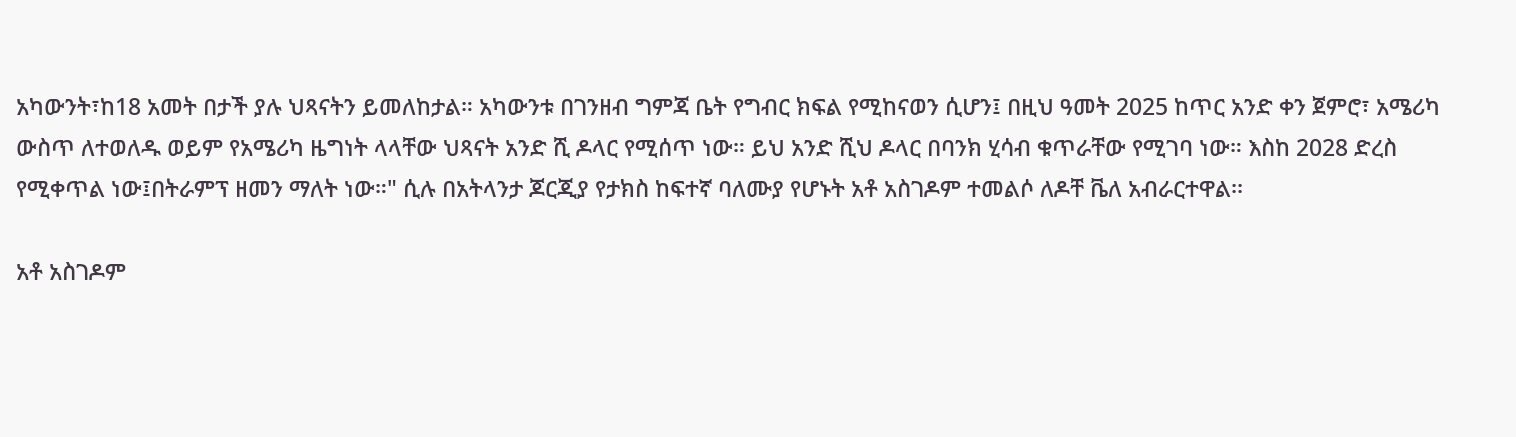አካውንት፣ከ18 አመት በታች ያሉ ህጻናትን ይመለከታል። አካውንቱ በገንዘብ ግምጃ ቤት የግብር ክፍል የሚከናወን ሲሆን፤ በዚህ ዓመት 2025 ከጥር አንድ ቀን ጀምሮ፣ አሜሪካ ውስጥ ለተወለዱ ወይም የአሜሪካ ዜግነት ላላቸው ህጻናት አንድ ሺ ዶላር የሚሰጥ ነው። ይህ አንድ ሺህ ዶላር በባንክ ሂሳብ ቁጥራቸው የሚገባ ነው። እስከ 2028 ድረስ የሚቀጥል ነው፤በትራምፕ ዘመን ማለት ነው።" ሲሉ በአትላንታ ጆርጂያ የታክስ ከፍተኛ ባለሙያ የሆኑት አቶ አስገዶም ተመልሶ ለዶቸ ቬለ አብራርተዋል፡፡

አቶ አስገዶም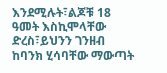እንደሚሉት፣ልጆቹ 18 ዓመት እስኪሞላቸው ድረስ፣ይህንን ገንዘብ ከባንክ ሂሳባቸው ማውጣት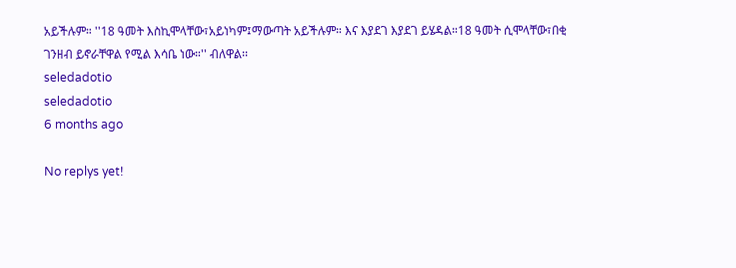አይችሉም። ''18 ዓመት እስኪሞላቸው፣አይነካም፤ማውጣት አይችሉም። እና እያደገ እያደገ ይሄዳል።18 ዓመት ሲሞላቸው፣በቂ ገንዘብ ይኖራቸዋል የሚል እሳቤ ነው።'' ብለዋል፡፡
seledadotio
seledadotio
6 months ago

No replys yet!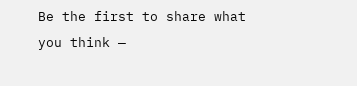Be the first to share what you think —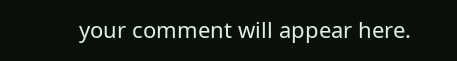your comment will appear here.